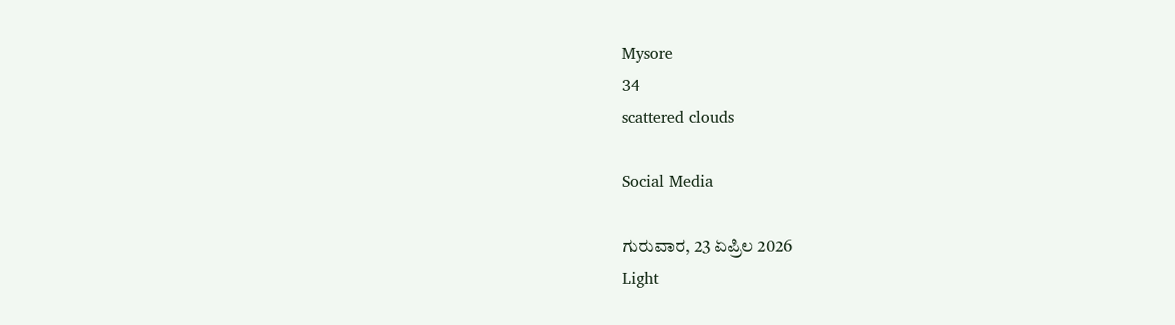Mysore
34
scattered clouds

Social Media

ಗುರುವಾರ, 23 ಏಪ್ರಿಲ 2026
Light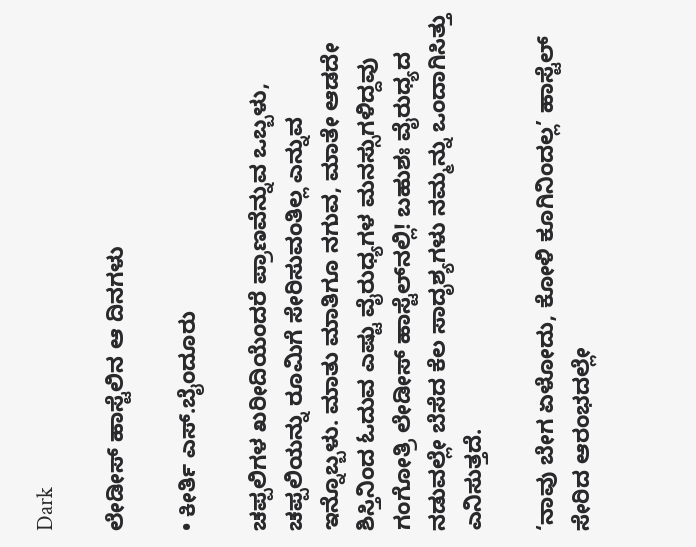Dark

ಲೇಡೀಸ್ ಹಾಸ್ಟೆಲಿನ ಆ ದಿನಗಳು

• ಕೀರ್ತಿ ಎಸ್.ಬೈಂದೂರು

ಚಪ್ಪಲಿಗಳ ಖರೀದಿಯೆಂದರೆ ಪ್ರಾಣವೆನ್ನುವ ಒಬ್ಬಳು, ಚಪ್ಪಲಿಯನ್ನು ರೂಮಿಗೆ ಸೇರಿಸುವಂತಿಲ್ಲ ಎನ್ನುವ ಇನ್ನೊಬ್ಬಳು. ಮಾತು ಮಾತಿಗೂ ನಗುವ, ಮಾತೇ ಆಡದೇ ಶಿಸ್ತಿನಿಂದ ಓದುವ ಎಷ್ಟು ವೈರುಧ್ಯಗಳ ಮನಸ್ಸುಗಳಿದ್ದವು ಗಂಗೋತ್ರಿ ಲೇಡೀಸ್ ಹಾಸ್ಟೆಲ್‌ನಲ್ಲಿ! ಬಹುಶಃ ವೈರುಧ್ಯದ ನಡುವಲ್ಲೇ ಬೆಸೆದ ಕೆಲ ಸಾದೃಶ್ಯಗಳು ನಮ್ಮನ್ನು ಒಂದಾಗಿಸಿತ್ತು ಎನಿಸುತ್ತದೆ.

‘ನಾವು ಬೇಗ ಏಳೋದು, ಕೋಳಿ ಕೂಗಿನಿಂದಲ್ಲ’ ಹಾಸ್ಟೆಲ್ ಸೇರಿದ ಆರಂಭದಲ್ಲೇ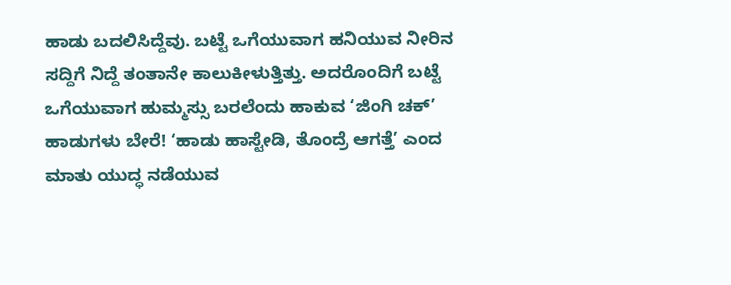ಹಾಡು ಬದಲಿಸಿದ್ದೆವು. ಬಟ್ಟೆ ಒಗೆಯುವಾಗ ಹನಿಯುವ ನೀರಿನ ಸದ್ದಿಗೆ ನಿದ್ದೆ ತಂತಾನೇ ಕಾಲುಕೀಳುತ್ತಿತ್ತು. ಅದರೊಂದಿಗೆ ಬಟ್ಟೆ ಒಗೆಯುವಾಗ ಹುಮ್ಮಸ್ಸು ಬರಲೆಂದು ಹಾಕುವ ‘ಜಿಂಗಿ ಚಕ್’ ಹಾಡುಗಳು ಬೇರೆ! ‘ಹಾಡು ಹಾಸ್ಟೇಡಿ, ತೊಂದ್ರೆ ಆಗತ್ತೆ’ ಎಂದ ಮಾತು ಯುದ್ಧ ನಡೆಯುವ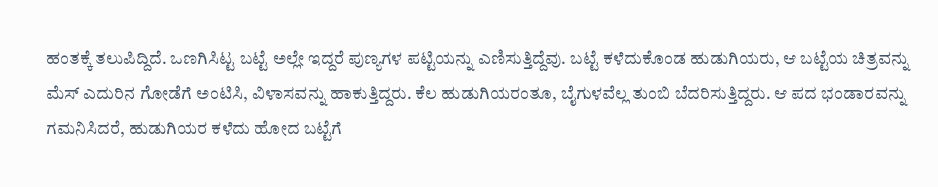ಹಂತಕ್ಕೆ ತಲುಪಿದ್ದಿದೆ. ಒಣಗಿಸಿಟ್ಟ ಬಟ್ಟೆ ಅಲ್ಲೇ ಇದ್ದರೆ ಪುಣ್ಯಗಳ ಪಟ್ಟಿಯನ್ನು ಎಣಿಸುತ್ತಿದ್ದೆವು. ಬಟ್ಟೆ ಕಳೆದುಕೊಂಡ ಹುಡುಗಿಯರು, ಆ ಬಟ್ಟೆಯ ಚಿತ್ರವನ್ನು ಮೆಸ್ ಎದುರಿನ ಗೋಡೆಗೆ ಅಂಟಿಸಿ, ವಿಳಾಸವನ್ನು ಹಾಕುತ್ತಿದ್ದರು. ಕೆಲ ಹುಡುಗಿಯರಂತೂ, ಬೈಗುಳವೆಲ್ಲ ತುಂಬಿ ಬೆದರಿಸುತ್ತಿದ್ದರು. ಆ ಪದ ಭಂಡಾರವನ್ನು ಗಮನಿಸಿದರೆ, ಹುಡುಗಿಯರ ಕಳೆದು ಹೋದ ಬಟ್ಟೆಗೆ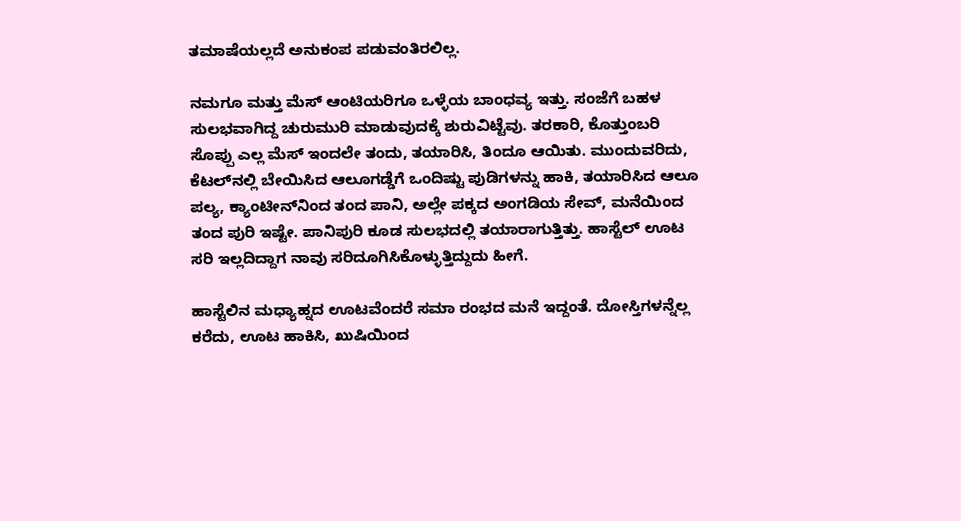ತಮಾಷೆಯಲ್ಲದೆ ಅನುಕಂಪ ಪಡುವಂತಿರಲಿಲ್ಲ.

ನಮಗೂ ಮತ್ತು ಮೆಸ್ ಆಂಟಿಯರಿಗೂ ಒಳ್ಳೆಯ ಬಾಂಧವ್ಯ ಇತ್ತು. ಸಂಜೆಗೆ ಬಹಳ ಸುಲಭವಾಗಿದ್ದ ಚುರುಮುರಿ ಮಾಡುವುದಕ್ಕೆ ಶುರುವಿಟ್ಟೆವು. ತರಕಾರಿ, ಕೊತ್ತುಂಬರಿ ಸೊಪ್ಪು ಎಲ್ಲ ಮೆಸ್ ಇಂದಲೇ ತಂದು, ತಯಾರಿಸಿ, ತಿಂದೂ ಆಯಿತು. ಮುಂದುವರಿದು, ಕೆಟಲ್‌ನಲ್ಲಿ ಬೇಯಿಸಿದ ಆಲೂಗಡ್ಡೆಗೆ ಒಂದಿಷ್ಟು ಪುಡಿಗಳನ್ನು ಹಾಕಿ, ತಯಾರಿಸಿದ ಆಲೂ ಪಲ್ಯ, ಕ್ಯಾಂಟೀನ್‌ನಿಂದ ತಂದ ಪಾನಿ, ಅಲ್ಲೇ ಪಕ್ಕದ ಅಂಗಡಿಯ ಸೇವ್, ಮನೆಯಿಂದ ತಂದ ಪುರಿ ಇಷ್ಟೇ. ಪಾನಿಪುರಿ ಕೂಡ ಸುಲಭದಲ್ಲಿ ತಯಾರಾಗುತ್ತಿತ್ತು. ಹಾಸ್ಟೆಲ್ ಊಟ ಸರಿ ಇಲ್ಲದಿದ್ದಾಗ ನಾವು ಸರಿದೂಗಿಸಿಕೊಳ್ಳುತ್ತಿದ್ದುದು ಹೀಗೆ.

ಹಾಸ್ಟೆಲಿನ ಮಧ್ಯಾಹ್ನದ ಊಟವೆಂದರೆ ಸಮಾ ರಂಭದ ಮನೆ ಇದ್ದಂತೆ. ದೋಸ್ತಿಗಳನ್ನೆಲ್ಲ ಕರೆದು, ಊಟ ಹಾಕಿಸಿ, ಖುಷಿಯಿಂದ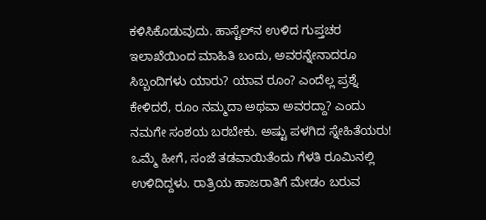ಕಳಿಸಿಕೊಡುವುದು. ಹಾಸ್ಟೆಲ್‌ನ ಉಳಿದ ಗುಪ್ತಚರ ಇಲಾಖೆಯಿಂದ ಮಾಹಿತಿ ಬಂದು, ಅವರನ್ನೇನಾದರೂ ಸಿಬ್ಬಂದಿಗಳು ಯಾರು? ಯಾವ ರೂಂ? ಎಂದೆಲ್ಲ ಪ್ರಶ್ನೆ ಕೇಳಿದರೆ, ರೂಂ ನಮ್ಮದಾ ಅಥವಾ ಅವರದ್ದಾ? ಎಂದು ನಮಗೇ ಸಂಶಯ ಬರಬೇಕು. ಅಷ್ಟು ಪಳಗಿದ ಸ್ನೇಹಿತೆಯರು! ಒಮ್ಮೆ ಹೀಗೆ, ಸಂಜೆ ತಡವಾಯಿತೆಂದು ಗೆಳತಿ ರೂಮಿನಲ್ಲಿ ಉಳಿದಿದ್ದಳು. ರಾತ್ರಿಯ ಹಾಜರಾತಿಗೆ ಮೇಡಂ ಬರುವ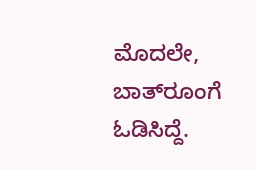ಮೊದಲೇ, ಬಾತ್‌ರೂಂಗೆ ಓಡಿಸಿದ್ದೆ.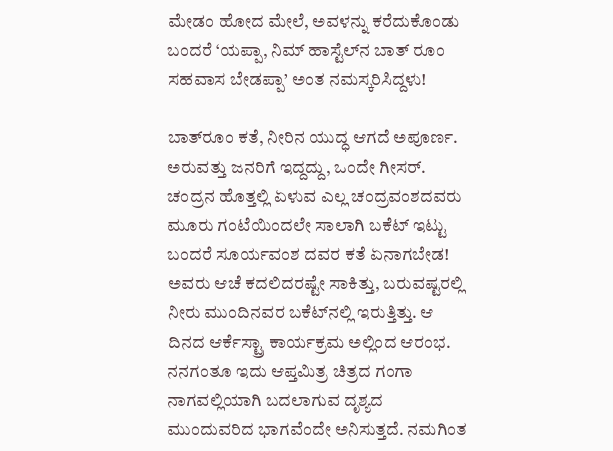ಮೇಡಂ ಹೋದ ಮೇಲೆ, ಅವಳನ್ನು ಕರೆದುಕೊಂಡು ಬಂದರೆ ‘ಯಪ್ಪಾ, ನಿಮ್ ಹಾಸ್ಟೆಲ್‌ನ ಬಾತ್ ರೂಂ ಸಹವಾಸ ಬೇಡಪ್ಪಾ’ ಅಂತ ನಮಸ್ಕರಿಸಿದ್ದಳು!

ಬಾತ್‌ರೂಂ ಕತೆ, ನೀರಿನ ಯುದ್ಧ ಆಗದೆ ಅಪೂರ್ಣ. ಅರುವತ್ತು ಜನರಿಗೆ ಇದ್ದದ್ದು, ಒಂದೇ ಗೀಸರ್. ಚಂದ್ರನ ಹೊತ್ತಲ್ಲಿ ಏಳುವ ಎಲ್ಲ ಚಂದ್ರವಂಶದವರು ಮೂರು ಗಂಟೆಯಿಂದಲೇ ಸಾಲಾಗಿ ಬಕೆಟ್ ಇಟ್ಟು ಬಂದರೆ ಸೂರ್ಯವಂಶ ದವರ ಕತೆ ಏನಾಗಬೇಡ! ಅವರು ಆಚೆ ಕದಲಿದರಷ್ಟೇ ಸಾಕಿತ್ತು, ಬರುವಷ್ಟರಲ್ಲಿ ನೀರು ಮುಂದಿನವರ ಬಕೆಟ್‌ನಲ್ಲಿ ಇರುತ್ತಿತ್ತು. ಆ ದಿನದ ಆರ್ಕೆಸ್ಟ್ರಾ ಕಾರ್ಯಕ್ರಮ ಅಲ್ಲಿಂದ ಆರಂಭ. ನನಗಂತೂ ಇದು ಆಪ್ತಮಿತ್ರ ಚಿತ್ರದ ಗಂಗಾ ನಾಗವಲ್ಲಿಯಾಗಿ ಬದಲಾಗುವ ದೃಶ್ಯದ ಮುಂದುವರಿದ ಭಾಗವೆಂದೇ ಅನಿಸುತ್ತದೆ. ನಮಗಿಂತ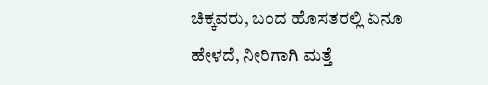ಚಿಕ್ಕವರು, ಬಂದ ಹೊಸತರಲ್ಲಿ ಏನೂ ಹೇಳದೆ, ನೀರಿಗಾಗಿ ಮತ್ತೆ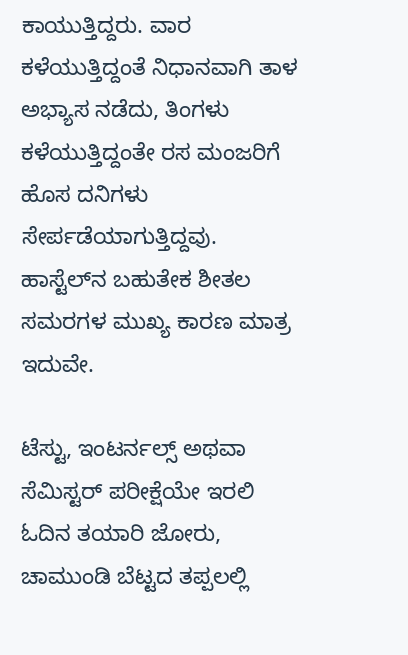ಕಾಯುತ್ತಿದ್ದರು. ವಾರ ಕಳೆಯುತ್ತಿದ್ದಂತೆ ನಿಧಾನವಾಗಿ ತಾಳ
ಅಭ್ಯಾಸ ನಡೆದು, ತಿಂಗಳು ಕಳೆಯುತ್ತಿದ್ದಂತೇ ರಸ ಮಂಜರಿಗೆ ಹೊಸ ದನಿಗಳು ಸೇರ್ಪಡೆಯಾಗುತ್ತಿದ್ದವು. ಹಾಸ್ಟೆಲ್‌ನ ಬಹುತೇಕ ಶೀತಲ ಸಮರಗಳ ಮುಖ್ಯ ಕಾರಣ ಮಾತ್ರ ಇದುವೇ.

ಟೆಸ್ಟು, ಇಂಟರ್ನಲ್ಸ್ ಅಥವಾ ಸೆಮಿಸ್ಟರ್ ಪರೀಕ್ಷೆಯೇ ಇರಲಿ ಓದಿನ ತಯಾರಿ ಜೋರು, ಚಾಮುಂಡಿ ಬೆಟ್ಟದ ತಪ್ಪಲಲ್ಲಿ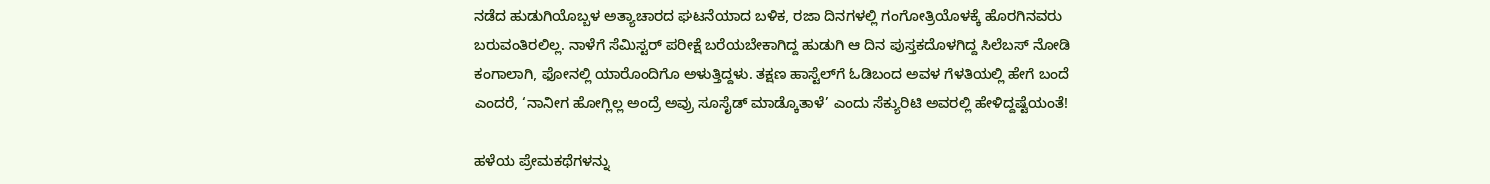ನಡೆದ ಹುಡುಗಿಯೊಬ್ಬಳ ಅತ್ಯಾಚಾರದ ಘಟನೆಯಾದ ಬಳಿಕ, ರಜಾ ದಿನಗಳಲ್ಲಿ ಗಂಗೋತ್ರಿಯೊಳಕ್ಕೆ ಹೊರಗಿನವರು ಬರುವಂತಿರಲಿಲ್ಲ. ನಾಳೆಗೆ ಸೆಮಿಸ್ಟರ್ ಪರೀಕ್ಷೆ ಬರೆಯಬೇಕಾಗಿದ್ದ ಹುಡುಗಿ ಆ ದಿನ ಪುಸ್ತಕದೊಳಗಿದ್ದ ಸಿಲೆಬಸ್ ನೋಡಿ ಕಂಗಾಲಾಗಿ, ಫೋನಲ್ಲಿ ಯಾರೊಂದಿಗೊ ಅಳುತ್ತಿದ್ದಳು. ತಕ್ಷಣ ಹಾಸ್ಟೆಲ್‌ಗೆ ಓಡಿಬಂದ ಅವಳ ಗೆಳತಿಯಲ್ಲಿ ಹೇಗೆ ಬಂದೆ ಎಂದರೆ, ‘ನಾನೀಗ ಹೋಗ್ಲಿಲ್ಲ ಅಂದ್ರೆ ಅವ್ರು ಸೂಸೈಡ್ ಮಾಡ್ಕೊತಾಳೆ’ ಎಂದು ಸೆಕ್ಯುರಿಟಿ ಅವರಲ್ಲಿ ಹೇಳಿದ್ದಷ್ಟೆಯಂತೆ!

ಹಳೆಯ ಪ್ರೇಮಕಥೆಗಳನ್ನು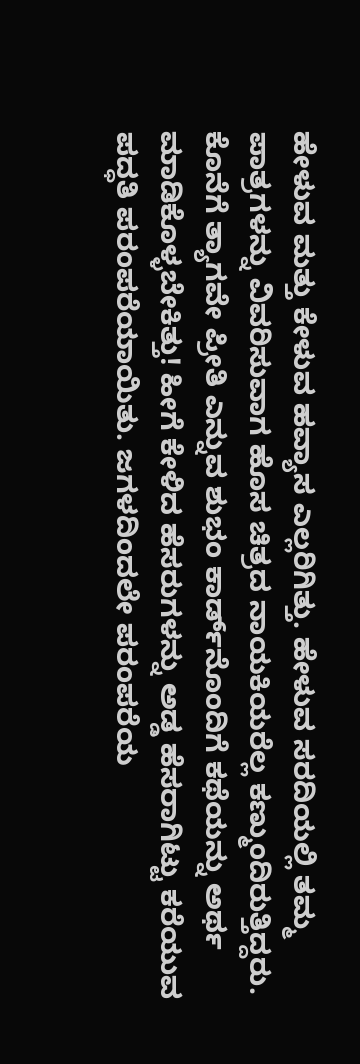ಹೇಳುವ ಮತ್ತು ಕೇಳುವ ಹವ್ಯಾಸ ಎಲ್ಲರಿಗಿತ್ತು. ಹೇಳುವ ಸರದಿಯಲ್ಲಿ ತಮ್ಮ ಪಾತ್ರಗಳನ್ನು ವಿವರಿಸುವಾಗ ಹೊಸ ಚಿತ್ರದ ನಾಯಕಿಯರೆಲ್ಲ ಕಣ್ಮುಂದಿರುತ್ತಿದ್ದರು. ಕೊನೆಗೆ ತ್ಯಾಗವೇ ಪ್ರೀತಿ ಎನ್ನುವ ಶುಭಂ ಕಾರ್ಡ್‌ನೊಂದಿಗೆ ಕಥೆಯನ್ನು ಅರ್ಥ ಮಾಡಿಕೊಳ್ಳಬೇಕಿತ್ತು! ಹೀಗೆ ಕೇಳಿದ ಹೆಸರುಗಳನ್ನು ಅಡ್ಡ ಹೆಸರಾಗಿಟ್ಟು ಕರೆಯುವ ಪದ್ಧತಿ ಪರಂಪರೆಯಾಯಿತು. ಜಗಳದಿಂದಲೇ ಪರಂಪರೆಯ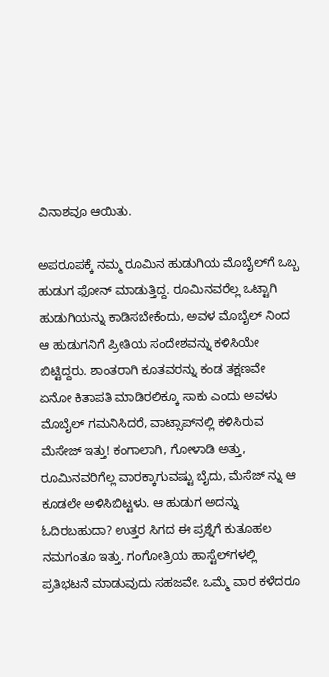ವಿನಾಶವೂ ಆಯಿತು.

ಅಪರೂಪಕ್ಕೆ ನಮ್ಮ ರೂಮಿನ ಹುಡುಗಿಯ ಮೊಬೈಲ್‌ಗೆ ಒಬ್ಬ ಹುಡುಗ ಫೋನ್ ಮಾಡುತ್ತಿದ್ದ. ರೂಮಿನವರೆಲ್ಲ ಒಟ್ಟಾಗಿ ಹುಡುಗಿಯನ್ನು ಕಾಡಿಸಬೇಕೆಂದು, ಅವಳ ಮೊಬೈಲ್‌ ನಿಂದ ಆ ಹುಡುಗನಿಗೆ ಪ್ರೀತಿಯ ಸಂದೇಶವನ್ನು ಕಳಿಸಿಯೇ ಬಿಟ್ಟಿದ್ದರು. ಶಾಂತರಾಗಿ ಕೂತವರನ್ನು ಕಂಡ ತಕ್ಷಣವೇ ಏನೋ ಕಿತಾಪತಿ ಮಾಡಿರಲಿಕ್ಕೂ ಸಾಕು ಎಂದು ಅವಳು ಮೊಬೈಲ್ ಗಮನಿಸಿದರೆ, ವಾಟ್ಸಾಪ್‌ನಲ್ಲಿ ಕಳಿಸಿರುವ ಮೆಸೇಜ್‌ ಇತ್ತು! ಕಂಗಾಲಾಗಿ, ಗೋಳಾಡಿ ಅತ್ತು, ರೂಮಿನವರಿಗೆಲ್ಲ ವಾರಕ್ಕಾಗುವಷ್ಟು ಬೈದು, ಮೆಸೆಜ್‌ ನ್ನು ಆ ಕೂಡಲೇ ಅಳಿಸಿಬಿಟ್ಟಳು. ಆ ಹುಡುಗ ಅದನ್ನು ಓದಿರಬಹುದಾ? ಉತ್ತರ ಸಿಗದ ಈ ಪ್ರಶ್ನೆಗೆ ಕುತೂಹಲ ನಮಗಂತೂ ಇತ್ತು. ಗಂಗೋತ್ರಿಯ ಹಾಸ್ಟೆಲ್‌ಗಳಲ್ಲಿ ಪ್ರತಿಭಟನೆ ಮಾಡುವುದು ಸಹಜವೇ. ಒಮ್ಮೆ ವಾರ ಕಳೆದರೂ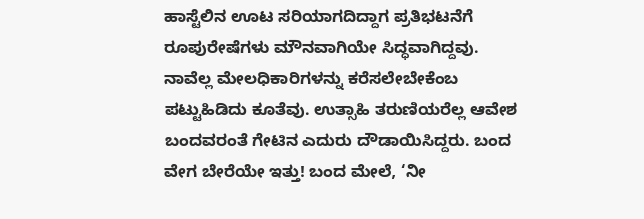ಹಾಸ್ಟೆಲಿನ ಊಟ ಸರಿಯಾಗದಿದ್ದಾಗ ಪ್ರತಿಭಟನೆಗೆ ರೂಪುರೇಷೆಗಳು ಮೌನವಾಗಿಯೇ ಸಿದ್ಧವಾಗಿದ್ದವು. ನಾವೆಲ್ಲ ಮೇಲಧಿಕಾರಿಗಳನ್ನು ಕರೆಸಲೇಬೇಕೆಂಬ ಪಟ್ಟುಹಿಡಿದು ಕೂತೆವು. ಉತ್ಸಾಹಿ ತರುಣಿಯರೆಲ್ಲ ಆವೇಶ ಬಂದವರಂತೆ ಗೇಟಿನ ಎದುರು ದೌಡಾಯಿಸಿದ್ದರು. ಬಂದ ವೇಗ ಬೇರೆಯೇ ಇತ್ತು! ಬಂದ ಮೇಲೆ, ‘ನೀ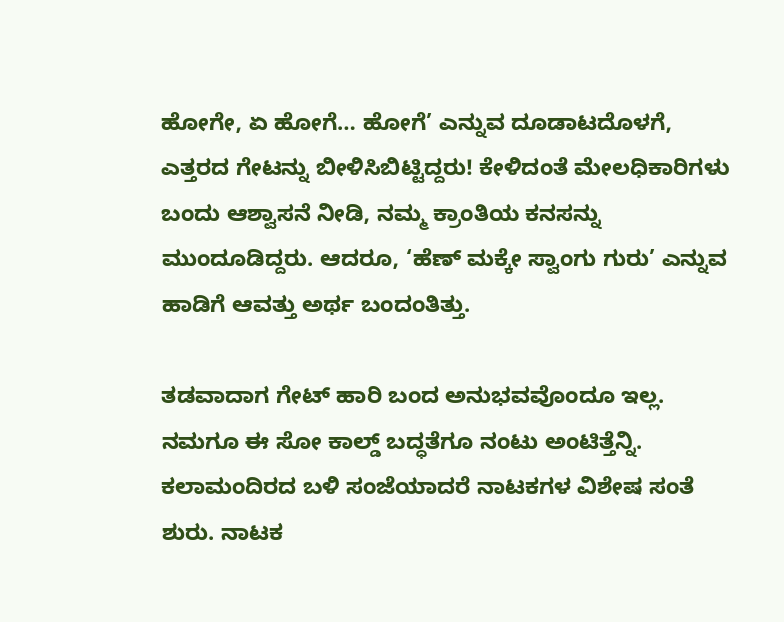ಹೋಗೇ, ಏ ಹೋಗೆ… ಹೋಗೆ’ ಎನ್ನುವ ದೂಡಾಟದೊಳಗೆ, ಎತ್ತರದ ಗೇಟನ್ನು ಬೀಳಿಸಿಬಿಟ್ಟಿದ್ದರು! ಕೇಳಿದಂತೆ ಮೇಲಧಿಕಾರಿಗಳು ಬಂದು ಆಶ್ವಾಸನೆ ನೀಡಿ, ನಮ್ಮ ಕ್ರಾಂತಿಯ ಕನಸನ್ನು ಮುಂದೂಡಿದ್ದರು. ಆದರೂ, ‘ಹೆಣ್ ಮಕ್ಕೇ ಸ್ವಾಂಗು ಗುರು’ ಎನ್ನುವ ಹಾಡಿಗೆ ಆವತ್ತು ಅರ್ಥ ಬಂದಂತಿತ್ತು.

ತಡವಾದಾಗ ಗೇಟ್ ಹಾರಿ ಬಂದ ಅನುಭವವೊಂದೂ ಇಲ್ಲ. ನಮಗೂ ಈ ಸೋ ಕಾಲ್ಡ್ ಬದ್ಧತೆಗೂ ನಂಟು ಅಂಟಿತ್ತೆನ್ನಿ. ಕಲಾಮಂದಿರದ ಬಳಿ ಸಂಜೆಯಾದರೆ ನಾಟಕಗಳ ವಿಶೇಷ ಸಂತೆ ಶುರು. ನಾಟಕ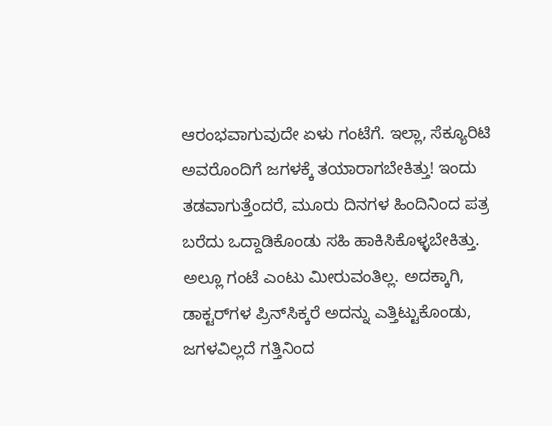ಆರಂಭವಾಗುವುದೇ ಏಳು ಗಂಟೆಗೆ. ಇಲ್ಲಾ, ಸೆಕ್ಯೂರಿಟಿ ಅವರೊಂದಿಗೆ ಜಗಳಕ್ಕೆ ತಯಾರಾಗಬೇಕಿತ್ತು! ಇಂದು ತಡವಾಗುತ್ತೆಂದರೆ, ಮೂರು ದಿನಗಳ ಹಿಂದಿನಿಂದ ಪತ್ರ ಬರೆದು ಒದ್ದಾಡಿಕೊಂಡು ಸಹಿ ಹಾಕಿಸಿಕೊಳ್ಳಬೇಕಿತ್ತು. ಅಲ್ಲೂ ಗಂಟೆ ಎಂಟು ಮೀರುವಂತಿಲ್ಲ. ಅದಕ್ಕಾಗಿ, ಡಾಕ್ಟರ್‌ಗಳ ಪ್ರಿನ್‌ಸಿಕ್ಕರೆ ಅದನ್ನು ಎತ್ತಿಟ್ಟುಕೊಂಡು, ಜಗಳವಿಲ್ಲದೆ ಗತ್ತಿನಿಂದ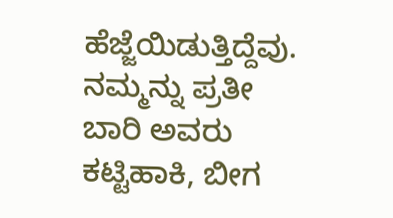ಹೆಜ್ಜೆಯಿಡುತ್ತಿದ್ದೆವು. ನಮ್ಮನ್ನು ಪ್ರತೀ ಬಾರಿ ಅವರು ಕಟ್ಟಿಹಾಕಿ, ಬೀಗ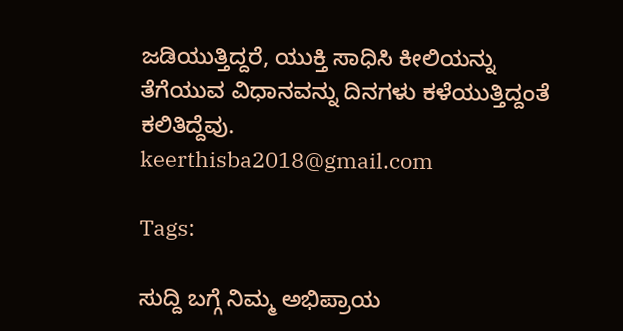ಜಡಿಯುತ್ತಿದ್ದರೆ, ಯುಕ್ತಿ ಸಾಧಿಸಿ ಕೀಲಿಯನ್ನು ತೆಗೆಯುವ ವಿಧಾನವನ್ನು ದಿನಗಳು ಕಳೆಯುತ್ತಿದ್ದಂತೆ ಕಲಿತಿದ್ದೆವು.
keerthisba2018@gmail.com

Tags:

ಸುದ್ದಿ ಬಗ್ಗೆ ನಿಮ್ಮ ಅಭಿಪ್ರಾಯ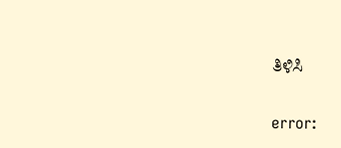ತಿಳಿಸಿ

error: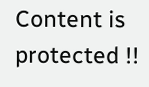Content is protected !!